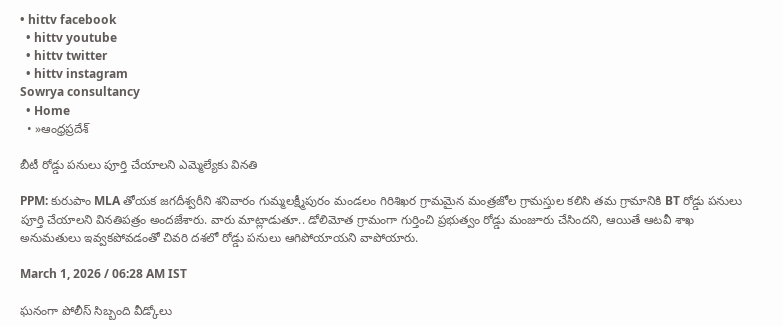• hittv facebook
  • hittv youtube
  • hittv twitter
  • hittv instagram
Sowrya consultancy
  • Home
  • »ఆంధ్రప్రదేశ్

బీటీ రోడ్డు పనులు పూర్తి చేయాలని ఎమ్మెల్యేకు వినతి

PPM: కురుపాం MLA తోయక జగదీశ్వరీని శనివారం గుమ్మలక్ష్మీపురం మండలం గిరిశిఖర గ్రామమైన మంత్రజోల గ్రామస్తుల కలిసి తమ గ్రామానికి BT రోడ్డు పనులు పూర్తి చేయాలని వినతిపత్రం అందజేశారు. వారు మాట్లాడుతూ.. డోలిమోత గ్రామంగా గుర్తించి ప్రభుత్వం రోడ్డు మంజూరు చేసిందని, ఆయితే ఆటవీ శాఖ అనుమతులు ఇవ్వకపోవడంతో చివరి దశలో రోడ్డు పనులు ఆగిపోయాయని వాపోయారు.

March 1, 2026 / 06:28 AM IST

ఘనంగా పోలీస్ సిబ్బంది వీడ్కోలు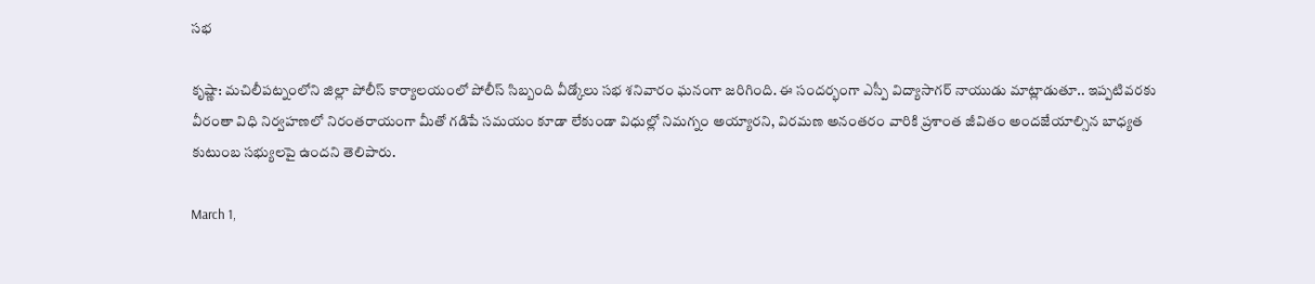సభ

కృష్ణా: మచిలీపట్నంలోని జిల్లా పోలీస్ కార్యాలయంలో పోలీస్ సిబ్బంది వీడ్కోలు సభ శనివారం ఘనంగా జరిగింది. ఈ సందర్భంగా ఎస్పీ విద్యాసాగర్ నాయుడు మాట్లాడుతూ.. ఇప్పటివరకు వీరంతా విధి నిర్వహణలో నిరంతరాయంగా మీతో గడిపే సమయం కూడా లేకుండా విధుల్లో నిమగ్నం అయ్యారని, విరమణ అనంతరం వారికి ప్రశాంత జీవితం అందజేయాల్సిన బాధ్యత కుటుంబ సభ్యులపై ఉందని తెలిపారు.

March 1,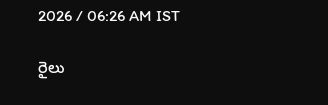2026 / 06:26 AM IST

రైలు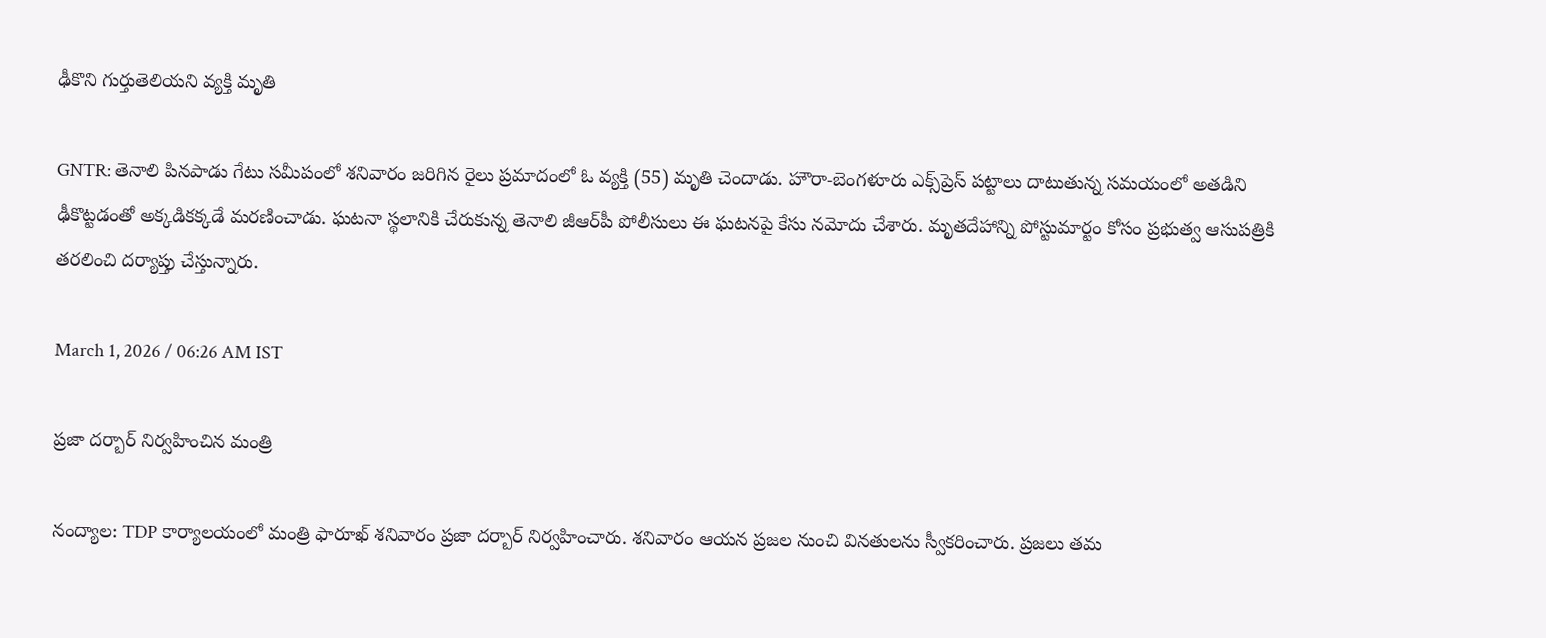ఢీకొని గుర్తుతెలియని వ్యక్తి మృతి

GNTR: తెనాలి పినపాడు గేటు సమీపంలో శనివారం జరిగిన రైలు ప్రమాదంలో ఓ వ్యక్తి (55) మృతి చెందాడు. హౌరా-బెంగళూరు ఎక్స్‌ప్రెస్ పట్టాలు దాటుతున్న సమయంలో అతడిని ఢీకొట్టడంతో అక్కడికక్కడే మరణించాడు. ఘటనా స్థలానికి చేరుకున్న తెనాలి జీఆర్‌పీ పోలీసులు ఈ ఘటనపై కేసు నమోదు చేశారు. మృతదేహాన్ని పోస్టుమార్టం కోసం ప్రభుత్వ ఆసుపత్రికి తరలించి దర్యాప్తు చేస్తున్నారు.

March 1, 2026 / 06:26 AM IST

ప్రజా దర్బార్ నిర్వహించిన మంత్రి

నంద్యాల: TDP కార్యాలయంలో మంత్రి ఫారూఖ్ శనివారం ప్రజా దర్బార్ నిర్వహించారు. శనివారం ఆయన ప్రజల నుంచి వినతులను స్వీకరించారు. ప్రజలు తమ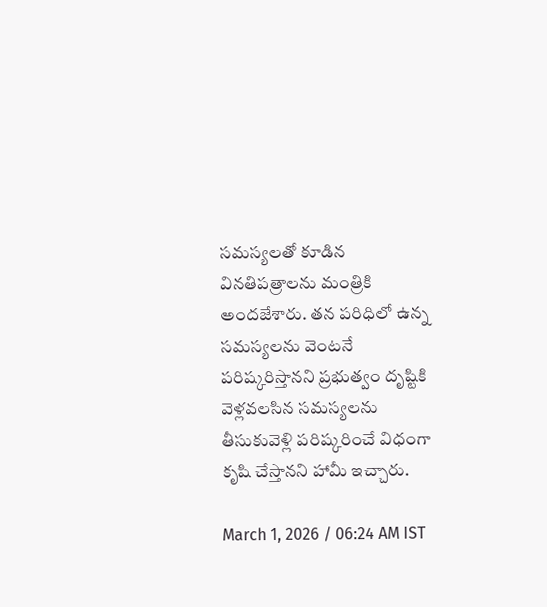సమస్యలతో కూడిన వినతిపత్రాలను మంత్రికి అందజేశారు. తన పరిధిలో ఉన్న సమస్యలను వెంటనే పరిష్కరిస్తానని ప్రభుత్వం దృష్టికి వెళ్లవలసిన సమస్యలను తీసుకువెళ్లి పరిష్కరించే విధంగా కృషి చేస్తానని హామీ ఇచ్చారు.

March 1, 2026 / 06:24 AM IST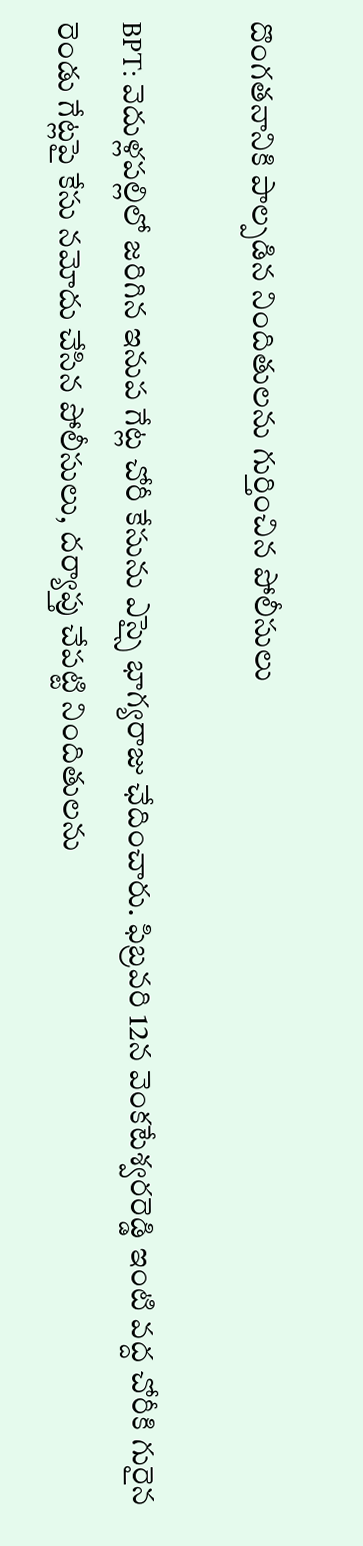దొంగతనానికి పాల్పడిన నిందితులను గుర్తించిన పోలీసులు

BPT: వెదుళ్లపల్లిలో జరిగిన ఇనుప గేట్ల చోరీ కేసును ఎస్సై భాగ్యరాజు ఛేదించారు. ఫిబ్రవరి 12న వెంకటేశ్వరరెడ్డి ఇంటి వద్ద చోరీకి గురైన రెండు గేట్లపై కేసు నమోదు చేసిన పోలీసులు, దర్యాప్తు చేపట్టి నిందితులను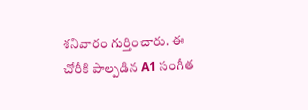శనివారం గుర్తించారు. ఈ చోరీకి పాల్పడిన A1 సంగీత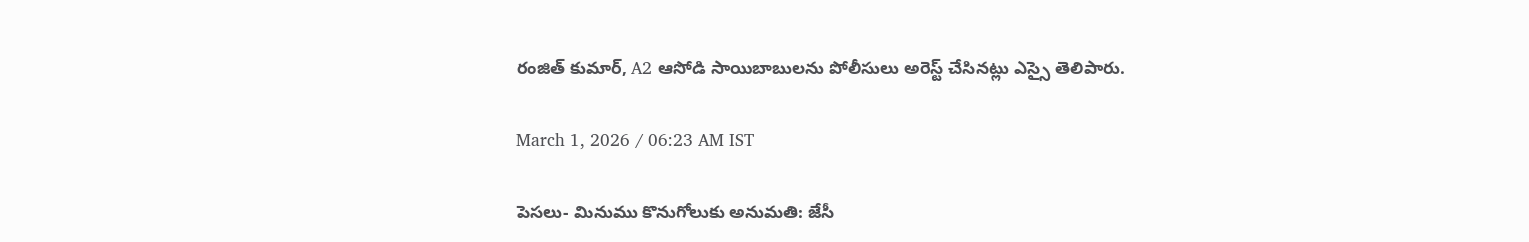రంజిత్ కుమార్, A2 ఆసోడి సాయిబాబులను పోలీసులు అరెస్ట్ చేసినట్లు ఎస్సై తెలిపారు.

March 1, 2026 / 06:23 AM IST

పెసలు- మినుము కొనుగోలుకు అనుమతి: జేసీ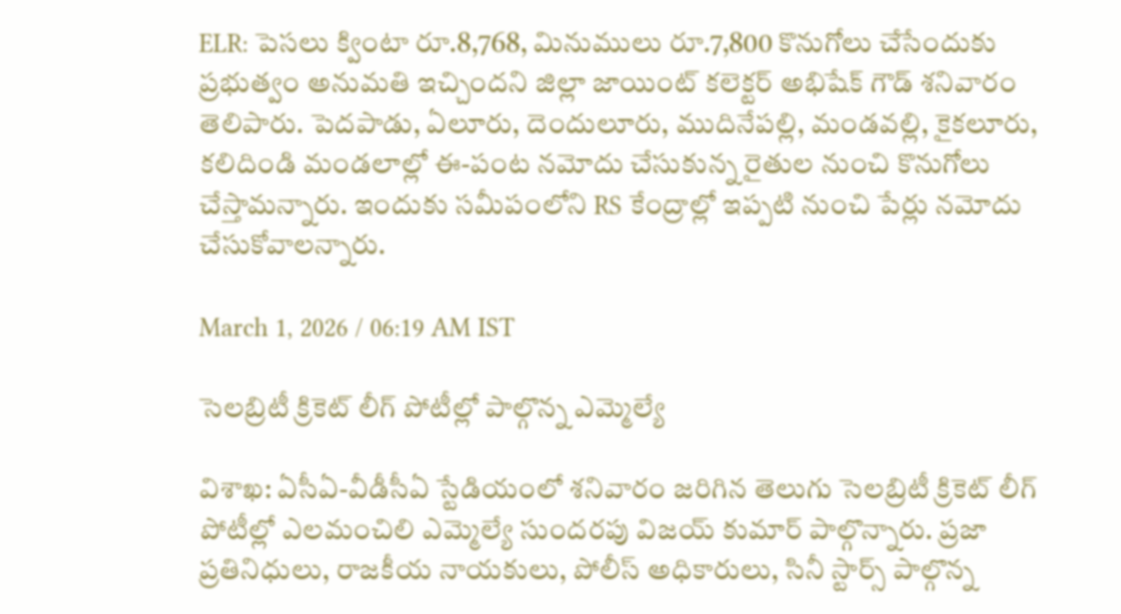ELR: పెసలు క్వింటా రూ.8,768, మినుములు రూ.7,800 కొనుగోలు చేసేందుకు ప్రభుత్వం అనుమతి ఇచ్చిందని జిల్లా జాయింట్ కలెక్టర్ అభిషేక్ గౌడ్ శనివారం తెలిపారు. పెదపాడు, ఏలూరు, దెందులూరు, ముదినేపల్లి, మండవల్లి, కైకలూరు, కలిదిండి మండలాల్లో ఈ-పంట నమోదు చేసుకున్న రైతుల నుంచి కొనుగోలు చేస్తామన్నారు. ఇందుకు సమీపంలోని RS కేంద్రాల్లో ఇప్పటి నుంచి పేర్లు నమోదు చేసుకోవాలన్నారు.

March 1, 2026 / 06:19 AM IST

సెలబ్రిటీ క్రికెట్ లీగ్ పోటీల్లో పాల్గొన్న ఎమ్మెల్యే

విశాఖ: ఏసీఏ-వీడీసీఏ స్టేడియంలో శనివారం జరిగిన తెలుగు సెలబ్రిటీ క్రికెట్ లీగ్ పోటీల్లో ఎలమంచిలి ఎమ్మెల్యే సుందరపు విజయ్ కుమార్ పాల్గొన్నారు. ప్రజా ప్రతినిధులు, రాజకీయ నాయకులు, పోలీస్ అధికారులు, సినీ స్టార్స్ పాల్గొన్న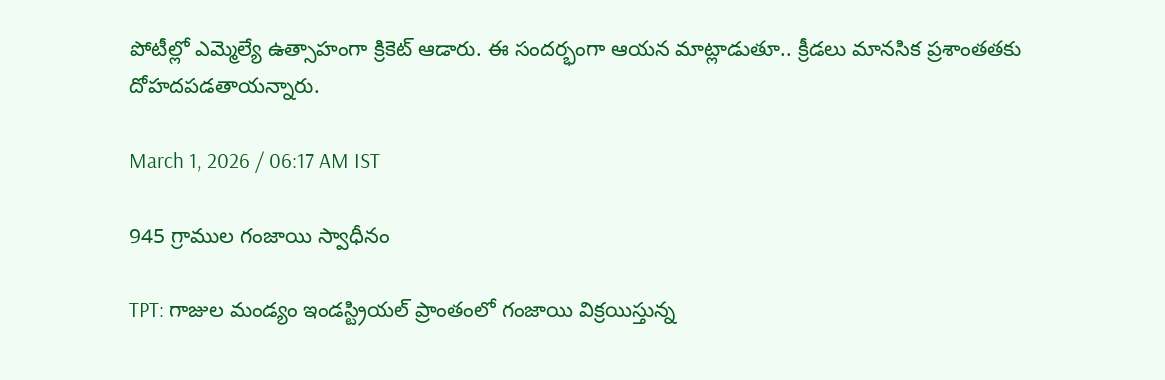పోటీల్లో ఎమ్మెల్యే ఉత్సాహంగా క్రికెట్ ఆడారు. ఈ సందర్భంగా ఆయన మాట్లాడుతూ.. క్రీడలు మానసిక ప్రశాంతతకు దోహదపడతాయన్నారు.

March 1, 2026 / 06:17 AM IST

945 గ్రాముల గంజాయి స్వాధీనం

TPT: గాజుల మండ్యం ఇండస్ట్రియల్ ప్రాంతంలో గంజాయి విక్రయిస్తున్న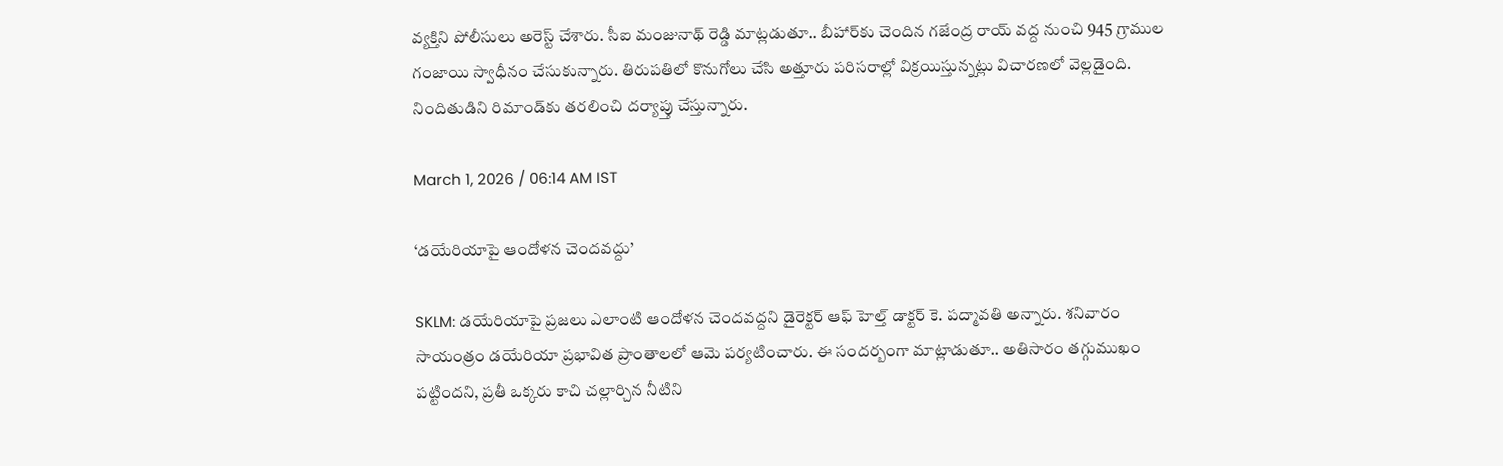వ్యక్తిని పోలీసులు అరెస్ట్ చేశారు. సీఐ మంజునాథ్ రెడ్డి మాట్లడుతూ.. బీహార్‌కు చెందిన గజేంద్ర రాయ్ వద్ద నుంచి 945 గ్రాముల గంజాయి స్వాధీనం చేసుకున్నారు. తిరుపతిలో కొనుగోలు చేసి అత్తూరు పరిసరాల్లో విక్రయిస్తున్నట్లు విచారణలో వెల్లడైంది. నిందితుడిని రిమాండ్‌కు తరలించి దర్యాప్తు చేస్తున్నారు.

March 1, 2026 / 06:14 AM IST

‘డయేరియాపై ఆందోళన చెందవద్దు’

SKLM: డయేరియాపై ప్రజలు ఎలాంటి ఆందోళన చెందవద్దని డైరెక్టర్ ఆఫ్ హెల్త్ డాక్టర్ కె. పద్మావతి అన్నారు. శనివారం సాయంత్రం డయేరియా ప్రభావిత ప్రాంతాలలో ఆమె పర్యటించారు. ఈ సందర్బంగా మాట్లాడుతూ.. అతిసారం తగ్గుముఖం పట్టిందని, ప్రతీ ఒక్కరు కాచి చల్లార్చిన నీటిని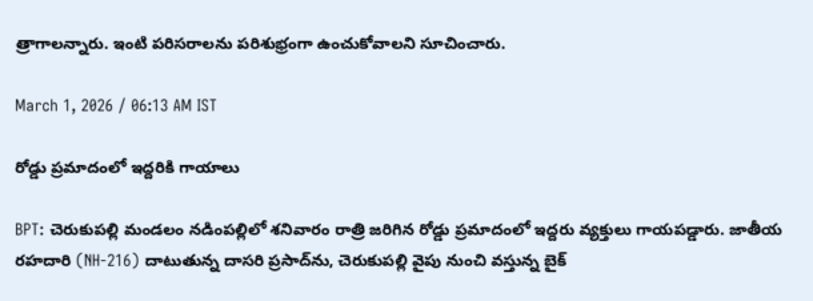త్రాగాలన్నారు. ఇంటి పరిసరాలను పరిశుభ్రంగా ఉంచుకోవాలని సూచించారు.

March 1, 2026 / 06:13 AM IST

రోడ్డు ప్రమాదంలో ఇద్దరికి గాయాలు

BPT: చెరుకుపల్లి మండలం నడింపల్లిలో శనివారం రాత్రి జరిగిన రోడ్డు ప్రమాదంలో ఇద్దరు వ్యక్తులు గాయపడ్డారు. జాతీయ రహదారి (NH-216) దాటుతున్న దాసరి ప్రసాద్‌ను, చెరుకుపల్లి వైపు నుంచి వస్తున్న బైక్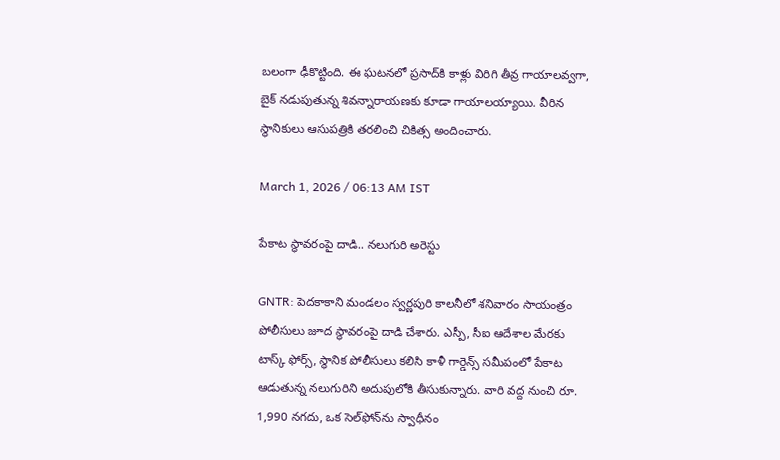బలంగా ఢీకొట్టింది. ఈ ఘటనలో ప్రసాద్‌కి కాళ్లు విరిగి తీవ్ర గాయాలవ్వగా, బైక్ నడుపుతున్న శివన్నారాయణకు కూడా గాయాలయ్యాయి. వీరిన స్థానికులు ఆసుపత్రికి తరలించి చికిత్స అందించారు.

March 1, 2026 / 06:13 AM IST

పేకాట స్థావరంపై దాడి.. నలుగురి అరెస్టు

GNTR: పెదకాకాని మండలం స్వర్ణపురి కాలనీలో శనివారం సాయంత్రం పోలీసులు జూద స్థావరంపై దాడి చేశారు. ఎస్పీ, సీఐ ఆదేశాల మేరకు టాస్క్ ఫోర్స్, స్థానిక పోలీసులు కలిసి కాళీ గార్డెన్స్ సమీపంలో పేకాట ఆడుతున్న నలుగురిని అదుపులోకి తీసుకున్నారు. వారి వద్ద నుంచి రూ. 1,990 నగదు, ఒక సెల్‌ఫోన్‌ను స్వాధీనం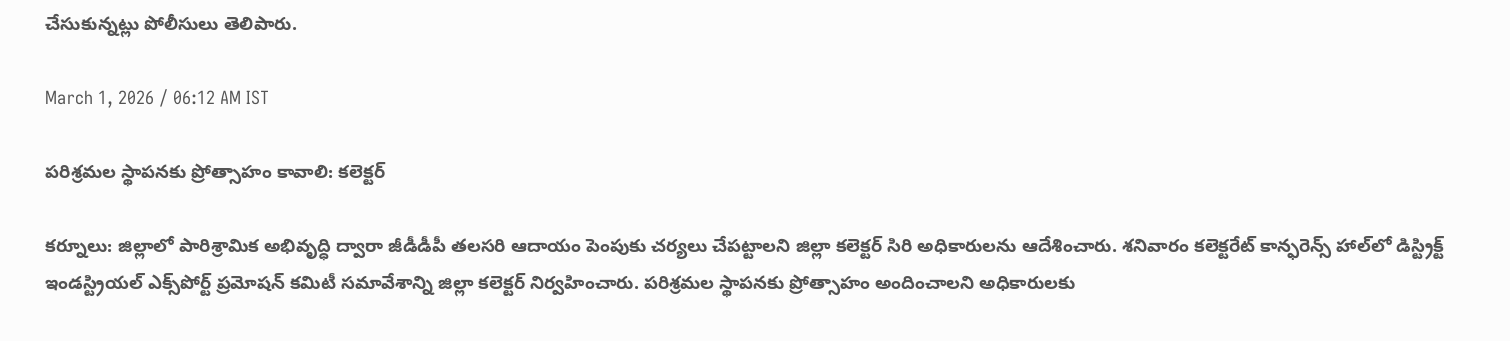చేసుకున్నట్లు పోలీసులు తెలిపారు.

March 1, 2026 / 06:12 AM IST

పరిశ్రమల స్థాపనకు ప్రోత్సాహం కావాలి: కలెక్టర్

కర్నూలు: జిల్లాలో పారిశ్రామిక అభివృద్ధి ద్వారా జీడీడీపీ తలసరి ఆదాయం పెంపుకు చర్యలు చేపట్టాలని జిల్లా కలెక్టర్ సిరి అధికారులను ఆదేశించారు. శనివారం కలెక్టరేట్ కాన్ఫరెన్స్ హాల్‌లో డిస్ట్రిక్ట్ ఇండస్ట్రియల్ ఎక్స్‌పోర్ట్ ప్రమోషన్ కమిటీ సమావేశాన్ని జిల్లా కలెక్టర్ నిర్వహించారు. పరిశ్రమల స్థాపనకు ప్రోత్సాహం అందించాలని అధికారులకు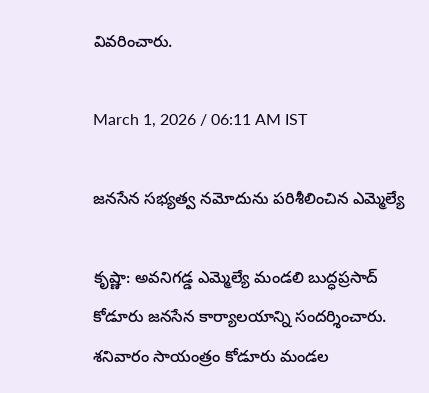వివరించారు.

March 1, 2026 / 06:11 AM IST

జనసేన సభ్యత్వ నమోదును పరిశీలించిన ఎమ్మెల్యే

కృష్ణా: అవనిగడ్డ ఎమ్మెల్యే మండలి బుద్ధప్రసాద్ కోడూరు జనసేన కార్యాలయాన్ని సందర్శించారు. శనివారం సాయంత్రం కోడూరు మండల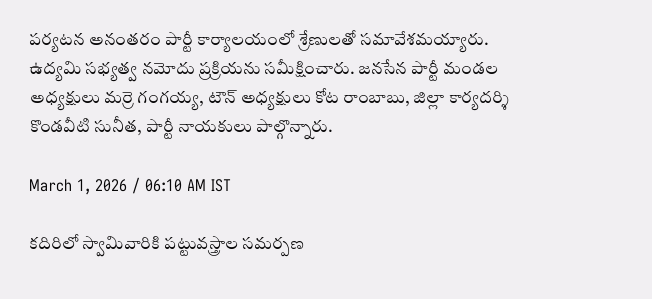పర్యటన అనంతరం పార్టీ కార్యాలయంలో శ్రేణులతో సమావేశమయ్యారు. ఉద్యమి సభ్యత్వ నమోదు ప్రక్రియను సమీక్షించారు. జనసేన పార్టీ మండల అధ్యక్షులు మర్రె గంగయ్య, టౌన్ అధ్యక్షులు కోట రాంబాబు, జిల్లా కార్యదర్శి కొండవీటి సునీత, పార్టీ నాయకులు పాల్గొన్నారు.

March 1, 2026 / 06:10 AM IST

కదిరిలో స్వామివారికి పట్టువస్త్రాల సమర్పణ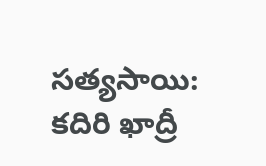సత్యసాయి: కదిరి ఖాద్రీ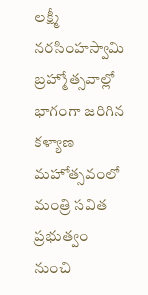లక్ష్మీ నరసింహస్వామి బ్రహ్మోత్సవాల్లో భాగంగా జరిగిన కళ్యాణ మహోత్సవంలో మంత్రి సవిత ప్రభుత్వం నుంచి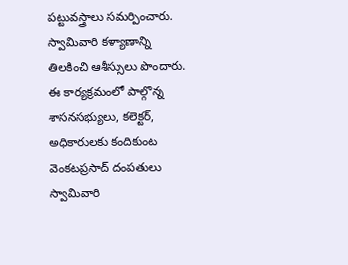పట్టువస్త్రాలు సమర్పించారు. స్వామివారి కళ్యాణాన్ని తిలకించి ఆశీస్సులు పొందారు. ఈ కార్యక్రమంలో పాల్గొన్న శాసనసభ్యులు, కలెక్టర్, అధికారులకు కందికుంట వెంకటప్రసాద్ దంపతులు స్వామివారి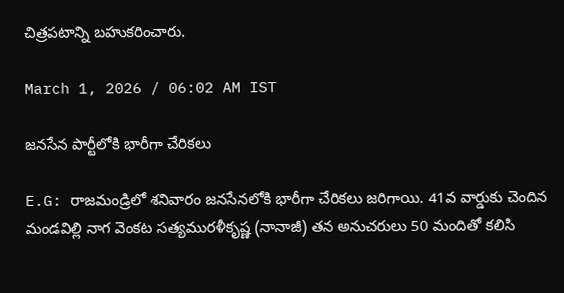చిత్రపటాన్ని బహుకరించారు.

March 1, 2026 / 06:02 AM IST

జనసేన పార్టీలోకి భారీగా చేరికలు

E.G: రాజమండ్రిలో శనివారం జనసేనలోకి భారీగా చేరికలు జరిగాయి. 41వ వార్డుకు చెందిన మండవిల్లి నాగ వెంకట సత్యమురళీకృష్ణ (నానాజీ) తన అనుచరులు 50 మందితో కలిసి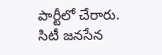పార్టీలో చేరారు. సిటీ జనసేన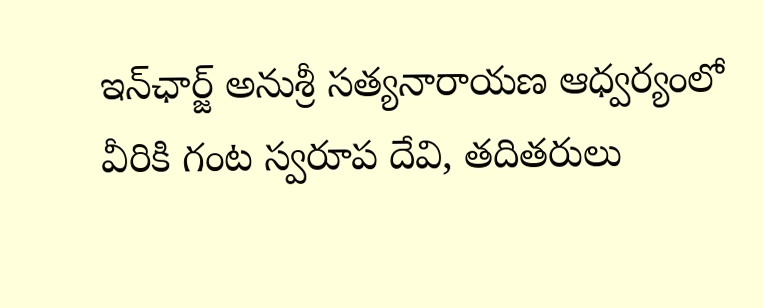ఇన్‌ఛార్జ్ అనుశ్రీ సత్యనారాయణ ఆధ్వర్యంలో వీరికి గంట స్వరూప దేవి, తదితరులు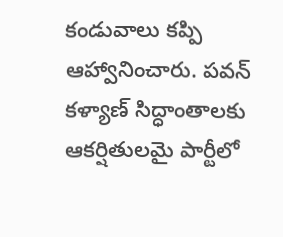కండువాలు కప్పి ఆహ్వానించారు. పవన్ కళ్యాణ్ సిద్ధాంతాలకు ఆకర్షితులమై పార్టీలో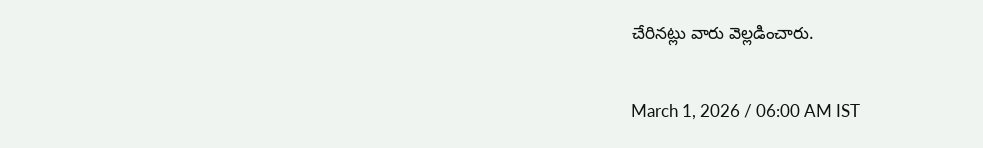చేరినట్లు వారు వెల్లడించారు.

March 1, 2026 / 06:00 AM IST